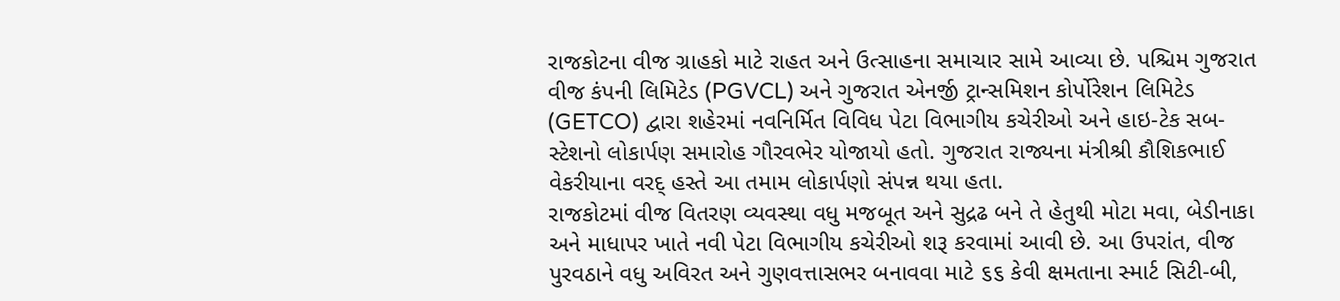રાજકોટના વીજ ગ્રાહકો માટે રાહત અને ઉત્સાહના સમાચાર સામે આવ્યા છે. પશ્ચિમ ગુજરાત વીજ કંપની લિમિટેડ (PGVCL) અને ગુજરાત એનર્જી ટ્રાન્સમિશન કોર્પોરેશન લિમિટેડ (GETCO) દ્વારા શહેરમાં નવનિર્મિત વિવિધ પેટા વિભાગીય કચેરીઓ અને હાઇ-ટેક સબ-સ્ટેશનો લોકાર્પણ સમારોહ ગૌરવભેર યોજાયો હતો. ગુજરાત રાજ્યના મંત્રીશ્રી કૌશિકભાઈ વેકરીયાના વરદ્ હસ્તે આ તમામ લોકાર્પણો સંપન્ન થયા હતા.
રાજકોટમાં વીજ વિતરણ વ્યવસ્થા વધુ મજબૂત અને સુદ્રઢ બને તે હેતુથી મોટા મવા, બેડીનાકા અને માધાપર ખાતે નવી પેટા વિભાગીય કચેરીઓ શરૂ કરવામાં આવી છે. આ ઉપરાંત, વીજ પુરવઠાને વધુ અવિરત અને ગુણવત્તાસભર બનાવવા માટે ૬૬ કેવી ક્ષમતાના સ્માર્ટ સિટી-બી,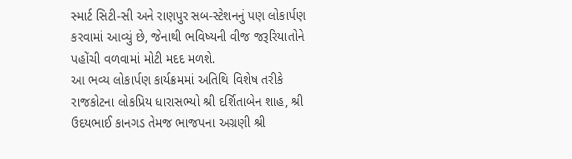સ્માર્ટ સિટી-સી અને રાણપુર સબ-સ્ટેશનનું પણ લોકાર્પણ કરવામાં આવ્યું છે, જેનાથી ભવિષ્યની વીજ જરૂરિયાતોને પહોંચી વળવામાં મોટી મદદ મળશે.
આ ભવ્ય લોકાર્પણ કાર્યક્રમમાં અતિથિ વિશેષ તરીકે રાજકોટના લોકપ્રિય ધારાસભ્યો શ્રી દર્શિતાબેન શાહ, શ્રી ઉદયભાઈ કાનગડ તેમજ ભાજપના અગ્રણી શ્રી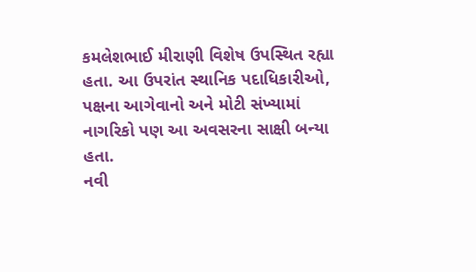કમલેશભાઈ મીરાણી વિશેષ ઉપસ્થિત રહ્યા હતા. આ ઉપરાંત સ્થાનિક પદાધિકારીઓ, પક્ષના આગેવાનો અને મોટી સંખ્યામાં નાગરિકો પણ આ અવસરના સાક્ષી બન્યા હતા.
નવી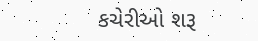કચેરીઓ શરૂ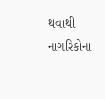થવાથી નાગરિકોના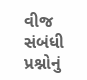વીજ સંબંધી પ્રશ્નોનું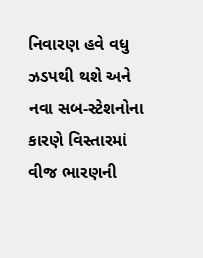નિવારણ હવે વધુ ઝડપથી થશે અને નવા સબ-સ્ટેશનોના કારણે વિસ્તારમાં વીજ ભારણની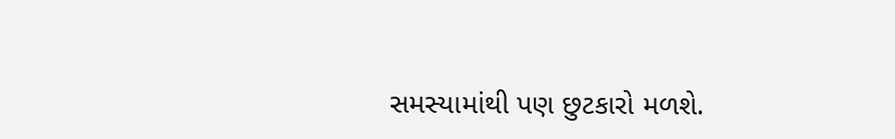સમસ્યામાંથી પણ છુટકારો મળશે.